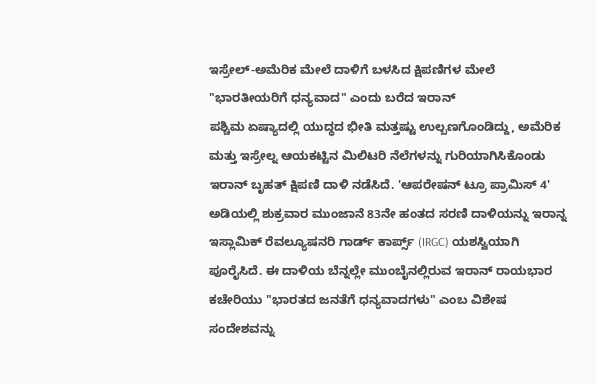ಇಸ್ರೇಲ್-ಅಮೆರಿಕ ಮೇಲೆ ದಾಳಿಗೆ ಬಳಸಿದ ಕ್ಷಿಪಣಿಗಳ ಮೇಲೆ "ಭಾರತೀಯರಿಗೆ ಧನ್ಯವಾದ" ಎಂದು ಬರೆದ ಇರಾನ್
ಪಶ್ಚಿಮ ಏಷ್ಯಾದಲ್ಲಿ ಯುದ್ಧದ ಭೀತಿ ಮತ್ತಷ್ಟು ಉಲ್ಬಣಗೊಂಡಿದ್ದು, ಅಮೆರಿಕ ಮತ್ತು ಇಸ್ರೇಲ್ನ ಆಯಕಟ್ಟಿನ ಮಿಲಿಟರಿ ನೆಲೆಗಳನ್ನು ಗುರಿಯಾಗಿಸಿಕೊಂಡು ಇರಾನ್ ಬೃಹತ್ ಕ್ಷಿಪಣಿ ದಾಳಿ ನಡೆಸಿದೆ. 'ಆಪರೇಷನ್ ಟ್ರೂ ಪ್ರಾಮಿಸ್ 4' ಅಡಿಯಲ್ಲಿ ಶುಕ್ರವಾರ ಮುಂಜಾನೆ 83ನೇ ಹಂತದ ಸರಣಿ ದಾಳಿಯನ್ನು ಇರಾನ್ನ ಇಸ್ಲಾಮಿಕ್ ರೆವಲ್ಯೂಷನರಿ ಗಾರ್ಡ್ ಕಾರ್ಪ್ಸ್ (IRGC) ಯಶಸ್ವಿಯಾಗಿ ಪೂರೈಸಿದೆ. ಈ ದಾಳಿಯ ಬೆನ್ನಲ್ಲೇ ಮುಂಬೈನಲ್ಲಿರುವ ಇರಾನ್ ರಾಯಭಾರ ಕಚೇರಿಯು "ಭಾರತದ ಜನತೆಗೆ ಧನ್ಯವಾದಗಳು" ಎಂಬ ವಿಶೇಷ ಸಂದೇಶವನ್ನು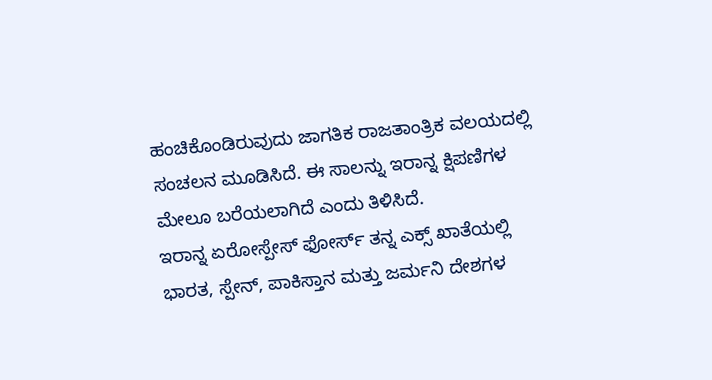ಹಂಚಿಕೊಂಡಿರುವುದು ಜಾಗತಿಕ ರಾಜತಾಂತ್ರಿಕ ವಲಯದಲ್ಲಿ ಸಂಚಲನ ಮೂಡಿಸಿದೆ. ಈ ಸಾಲನ್ನು ಇರಾನ್ನ ಕ್ಷಿಪಣಿಗಳ ಮೇಲೂ ಬರೆಯಲಾಗಿದೆ ಎಂದು ತಿಳಿಸಿದೆ.
ಇರಾನ್ನ ಏರೋಸ್ಪೇಸ್ ಫೋರ್ಸ್ ತನ್ನ ಎಕ್ಸ್ ಖಾತೆಯಲ್ಲಿ ಭಾರತ, ಸ್ಪೇನ್, ಪಾಕಿಸ್ತಾನ ಮತ್ತು ಜರ್ಮನಿ ದೇಶಗಳ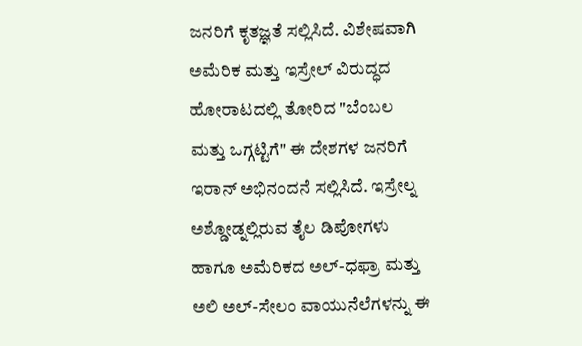ಜನರಿಗೆ ಕೃತಜ್ಞತೆ ಸಲ್ಲಿಸಿದೆ. ವಿಶೇಷವಾಗಿ ಅಮೆರಿಕ ಮತ್ತು ಇಸ್ರೇಲ್ ವಿರುದ್ಧದ ಹೋರಾಟದಲ್ಲಿ ತೋರಿದ "ಬೆಂಬಲ ಮತ್ತು ಒಗ್ಗಟ್ಟಿಗೆ" ಈ ದೇಶಗಳ ಜನರಿಗೆ ಇರಾನ್ ಅಭಿನಂದನೆ ಸಲ್ಲಿಸಿದೆ. ಇಸ್ರೇಲ್ನ ಅಶ್ಡೋಡ್ನಲ್ಲಿರುವ ತೈಲ ಡಿಪೋಗಳು ಹಾಗೂ ಅಮೆರಿಕದ ಅಲ್-ಧಫ್ರಾ ಮತ್ತು ಅಲಿ ಅಲ್-ಸೇಲಂ ವಾಯುನೆಲೆಗಳನ್ನು ಈ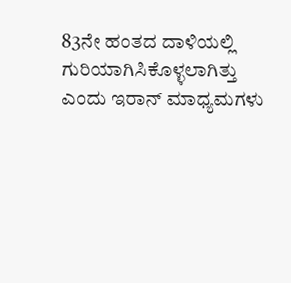83ನೇ ಹಂತದ ದಾಳಿಯಲ್ಲಿ ಗುರಿಯಾಗಿಸಿಕೊಳ್ಳಲಾಗಿತ್ತು ಎಂದು ಇರಾನ್ ಮಾಧ್ಯಮಗಳು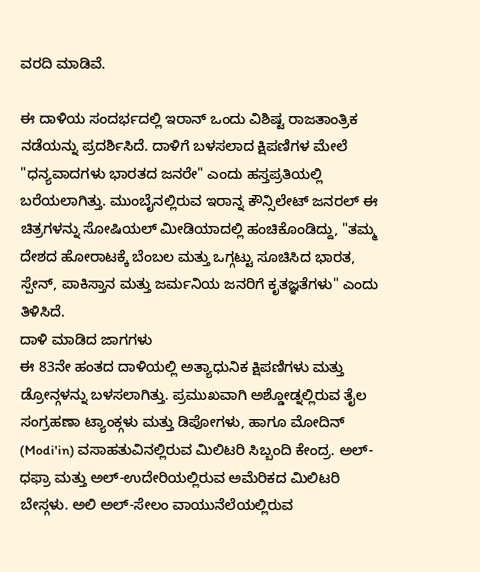ವರದಿ ಮಾಡಿವೆ.

ಈ ದಾಳಿಯ ಸಂದರ್ಭದಲ್ಲಿ ಇರಾನ್ ಒಂದು ವಿಶಿಷ್ಟ ರಾಜತಾಂತ್ರಿಕ ನಡೆಯನ್ನು ಪ್ರದರ್ಶಿಸಿದೆ. ದಾಳಿಗೆ ಬಳಸಲಾದ ಕ್ಷಿಪಣಿಗಳ ಮೇಲೆ "ಧನ್ಯವಾದಗಳು ಭಾರತದ ಜನರೇ" ಎಂದು ಹಸ್ತಪ್ರತಿಯಲ್ಲಿ ಬರೆಯಲಾಗಿತ್ತು. ಮುಂಬೈನಲ್ಲಿರುವ ಇರಾನ್ನ ಕೌನ್ಸಿಲೇಟ್ ಜನರಲ್ ಈ ಚಿತ್ರಗಳನ್ನು ಸೋಷಿಯಲ್ ಮೀಡಿಯಾದಲ್ಲಿ ಹಂಚಿಕೊಂಡಿದ್ದು, "ತಮ್ಮ ದೇಶದ ಹೋರಾಟಕ್ಕೆ ಬೆಂಬಲ ಮತ್ತು ಒಗ್ಗಟ್ಟು ಸೂಚಿಸಿದ ಭಾರತ, ಸ್ಪೇನ್, ಪಾಕಿಸ್ತಾನ ಮತ್ತು ಜರ್ಮನಿಯ ಜನರಿಗೆ ಕೃತಜ್ಞತೆಗಳು" ಎಂದು ತಿಳಿಸಿದೆ.
ದಾಳಿ ಮಾಡಿದ ಜಾಗಗಳು
ಈ 83ನೇ ಹಂತದ ದಾಳಿಯಲ್ಲಿ ಅತ್ಯಾಧುನಿಕ ಕ್ಷಿಪಣಿಗಳು ಮತ್ತು ಡ್ರೋನ್ಗಳನ್ನು ಬಳಸಲಾಗಿತ್ತು. ಪ್ರಮುಖವಾಗಿ ಅಶ್ಡೋಡ್ನಲ್ಲಿರುವ ತೈಲ ಸಂಗ್ರಹಣಾ ಟ್ಯಾಂಕ್ಗಳು ಮತ್ತು ಡಿಪೋಗಳು, ಹಾಗೂ ಮೋದಿನ್ (Modi'in) ವಸಾಹತುವಿನಲ್ಲಿರುವ ಮಿಲಿಟರಿ ಸಿಬ್ಬಂದಿ ಕೇಂದ್ರ. ಅಲ್-ಧಫ್ರಾ ಮತ್ತು ಅಲ್-ಉದೇರಿಯಲ್ಲಿರುವ ಅಮೆರಿಕದ ಮಿಲಿಟರಿ ಬೇಸ್ಗಳು. ಅಲಿ ಅಲ್-ಸೇಲಂ ವಾಯುನೆಲೆಯಲ್ಲಿರುವ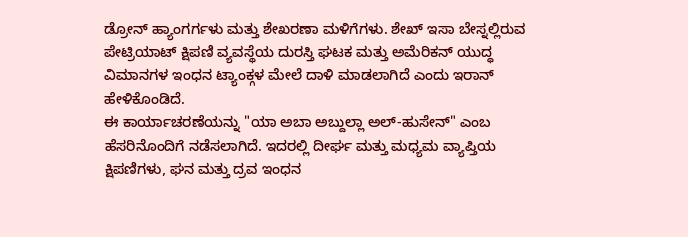ಡ್ರೋನ್ ಹ್ಯಾಂಗರ್ಗಳು ಮತ್ತು ಶೇಖರಣಾ ಮಳಿಗೆಗಳು. ಶೇಖ್ ಇಸಾ ಬೇಸ್ನಲ್ಲಿರುವ ಪೇಟ್ರಿಯಾಟ್ ಕ್ಷಿಪಣಿ ವ್ಯವಸ್ಥೆಯ ದುರಸ್ತಿ ಘಟಕ ಮತ್ತು ಅಮೆರಿಕನ್ ಯುದ್ಧ ವಿಮಾನಗಳ ಇಂಧನ ಟ್ಯಾಂಕ್ಗಳ ಮೇಲೆ ದಾಳಿ ಮಾಡಲಾಗಿದೆ ಎಂದು ಇರಾನ್ ಹೇಳಿಕೊಂಡಿದೆ.
ಈ ಕಾರ್ಯಾಚರಣೆಯನ್ನು "ಯಾ ಅಬಾ ಅಬ್ದುಲ್ಲಾ ಅಲ್-ಹುಸೇನ್" ಎಂಬ ಹೆಸರಿನೊಂದಿಗೆ ನಡೆಸಲಾಗಿದೆ. ಇದರಲ್ಲಿ ದೀರ್ಘ ಮತ್ತು ಮಧ್ಯಮ ವ್ಯಾಪ್ತಿಯ ಕ್ಷಿಪಣಿಗಳು, ಘನ ಮತ್ತು ದ್ರವ ಇಂಧನ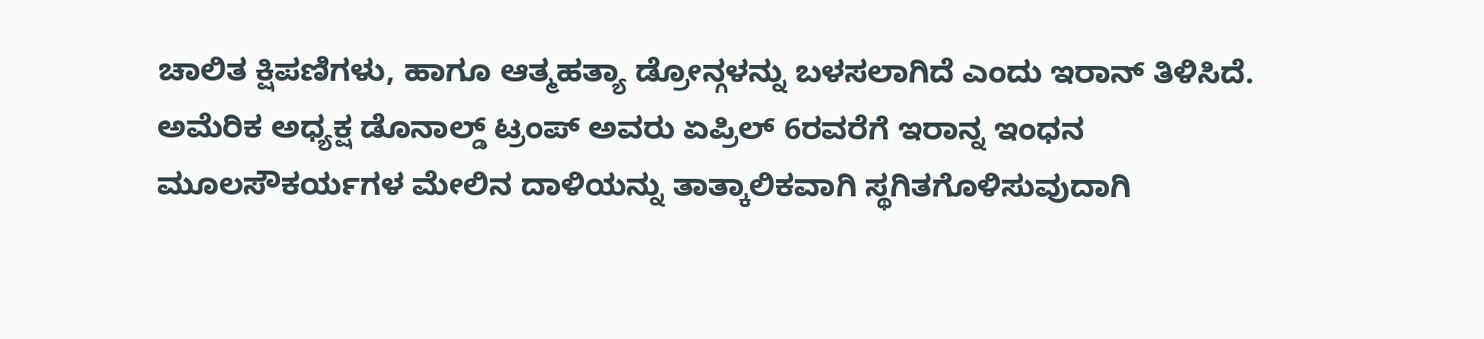ಚಾಲಿತ ಕ್ಷಿಪಣಿಗಳು, ಹಾಗೂ ಆತ್ಮಹತ್ಯಾ ಡ್ರೋನ್ಗಳನ್ನು ಬಳಸಲಾಗಿದೆ ಎಂದು ಇರಾನ್ ತಿಳಿಸಿದೆ. ಅಮೆರಿಕ ಅಧ್ಯಕ್ಷ ಡೊನಾಲ್ಡ್ ಟ್ರಂಪ್ ಅವರು ಏಪ್ರಿಲ್ 6ರವರೆಗೆ ಇರಾನ್ನ ಇಂಧನ ಮೂಲಸೌಕರ್ಯಗಳ ಮೇಲಿನ ದಾಳಿಯನ್ನು ತಾತ್ಕಾಲಿಕವಾಗಿ ಸ್ಥಗಿತಗೊಳಿಸುವುದಾಗಿ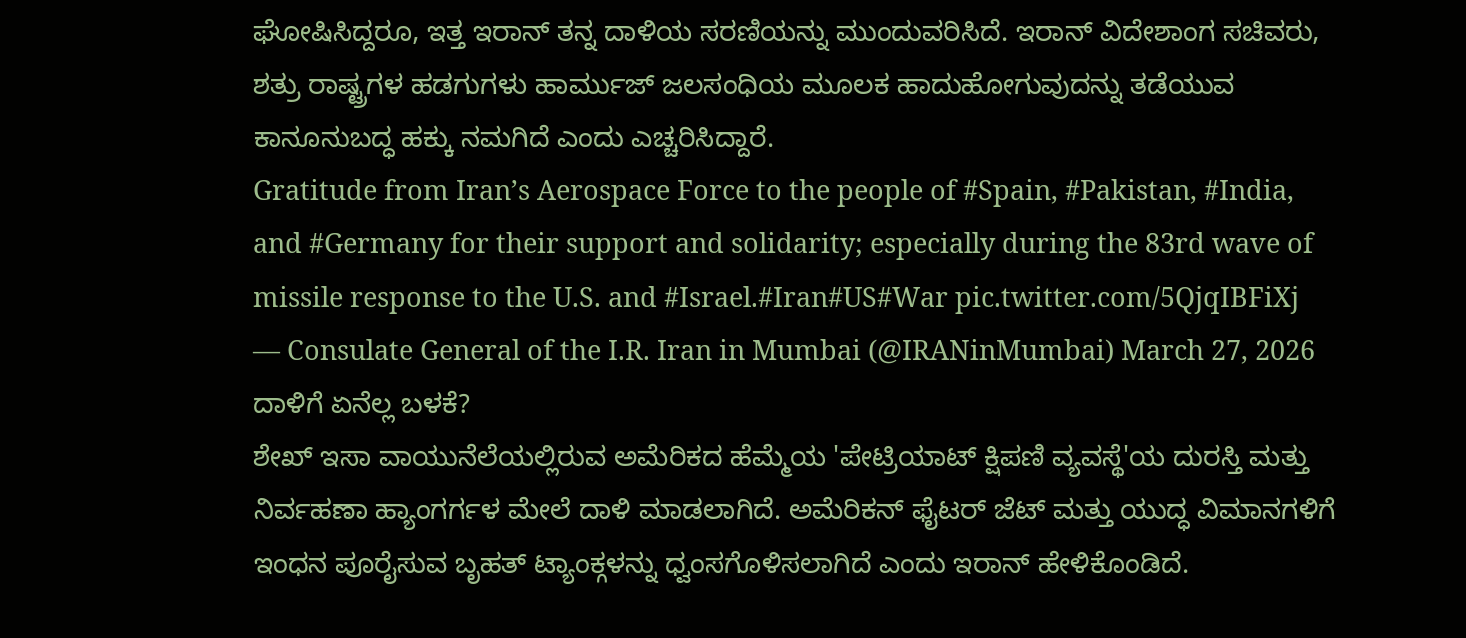ಘೋಷಿಸಿದ್ದರೂ, ಇತ್ತ ಇರಾನ್ ತನ್ನ ದಾಳಿಯ ಸರಣಿಯನ್ನು ಮುಂದುವರಿಸಿದೆ. ಇರಾನ್ ವಿದೇಶಾಂಗ ಸಚಿವರು, ಶತ್ರು ರಾಷ್ಟ್ರಗಳ ಹಡಗುಗಳು ಹಾರ್ಮುಜ್ ಜಲಸಂಧಿಯ ಮೂಲಕ ಹಾದುಹೋಗುವುದನ್ನು ತಡೆಯುವ ಕಾನೂನುಬದ್ಧ ಹಕ್ಕು ನಮಗಿದೆ ಎಂದು ಎಚ್ಚರಿಸಿದ್ದಾರೆ.
Gratitude from Iran’s Aerospace Force to the people of #Spain, #Pakistan, #India, and #Germany for their support and solidarity; especially during the 83rd wave of missile response to the U.S. and #Israel.#Iran#US#War pic.twitter.com/5QjqIBFiXj
— Consulate General of the I.R. Iran in Mumbai (@IRANinMumbai) March 27, 2026
ದಾಳಿಗೆ ಏನೆಲ್ಲ ಬಳಕೆ?
ಶೇಖ್ ಇಸಾ ವಾಯುನೆಲೆಯಲ್ಲಿರುವ ಅಮೆರಿಕದ ಹೆಮ್ಮೆಯ 'ಪೇಟ್ರಿಯಾಟ್ ಕ್ಷಿಪಣಿ ವ್ಯವಸ್ಥೆ'ಯ ದುರಸ್ತಿ ಮತ್ತು ನಿರ್ವಹಣಾ ಹ್ಯಾಂಗರ್ಗಳ ಮೇಲೆ ದಾಳಿ ಮಾಡಲಾಗಿದೆ. ಅಮೆರಿಕನ್ ಫೈಟರ್ ಜೆಟ್ ಮತ್ತು ಯುದ್ಧ ವಿಮಾನಗಳಿಗೆ ಇಂಧನ ಪೂರೈಸುವ ಬೃಹತ್ ಟ್ಯಾಂಕ್ಗಳನ್ನು ಧ್ವಂಸಗೊಳಿಸಲಾಗಿದೆ ಎಂದು ಇರಾನ್ ಹೇಳಿಕೊಂಡಿದೆ.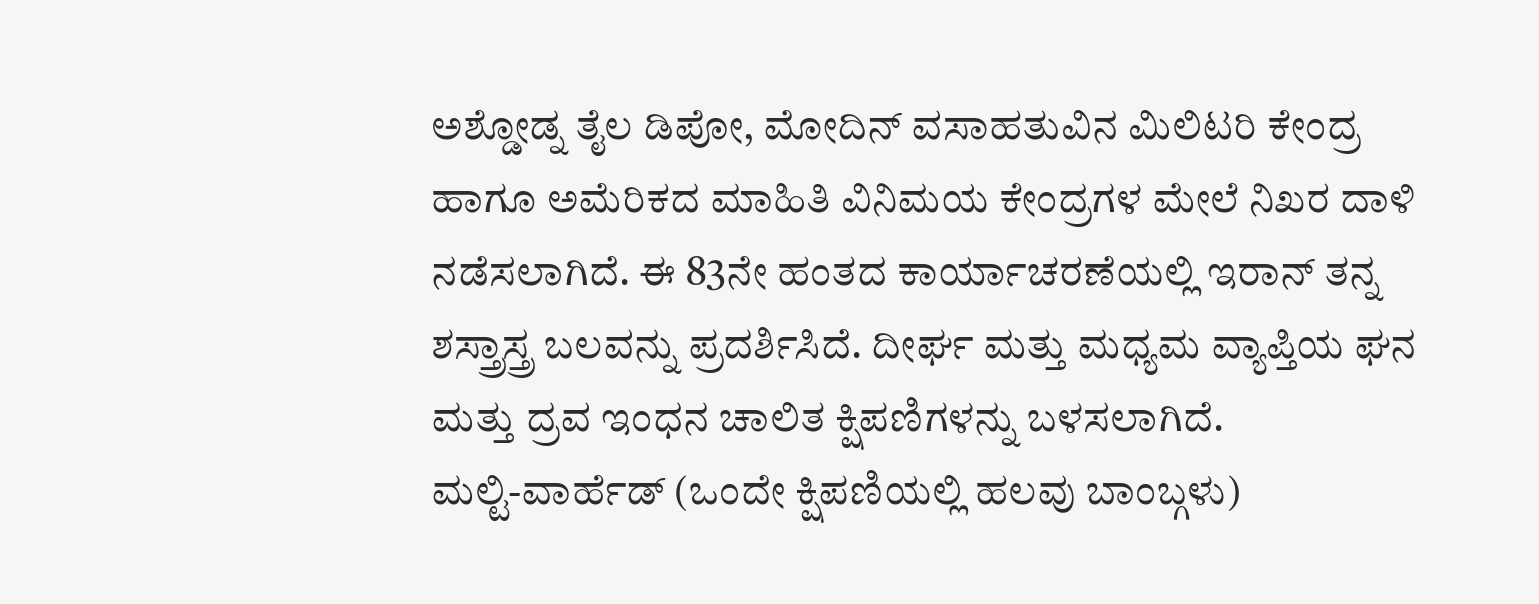ಅಶ್ಡೋಡ್ನ ತೈಲ ಡಿಪೋ, ಮೋದಿನ್ ವಸಾಹತುವಿನ ಮಿಲಿಟರಿ ಕೇಂದ್ರ ಹಾಗೂ ಅಮೆರಿಕದ ಮಾಹಿತಿ ವಿನಿಮಯ ಕೇಂದ್ರಗಳ ಮೇಲೆ ನಿಖರ ದಾಳಿ ನಡೆಸಲಾಗಿದೆ. ಈ 83ನೇ ಹಂತದ ಕಾರ್ಯಾಚರಣೆಯಲ್ಲಿ ಇರಾನ್ ತನ್ನ ಶಸ್ತ್ರಾಸ್ತ್ರ ಬಲವನ್ನು ಪ್ರದರ್ಶಿಸಿದೆ. ದೀರ್ಘ ಮತ್ತು ಮಧ್ಯಮ ವ್ಯಾಪ್ತಿಯ ಘನ ಮತ್ತು ದ್ರವ ಇಂಧನ ಚಾಲಿತ ಕ್ಷಿಪಣಿಗಳನ್ನು ಬಳಸಲಾಗಿದೆ.
ಮಲ್ಟಿ-ವಾರ್ಹೆಡ್ (ಒಂದೇ ಕ್ಷಿಪಣಿಯಲ್ಲಿ ಹಲವು ಬಾಂಬ್ಗಳು)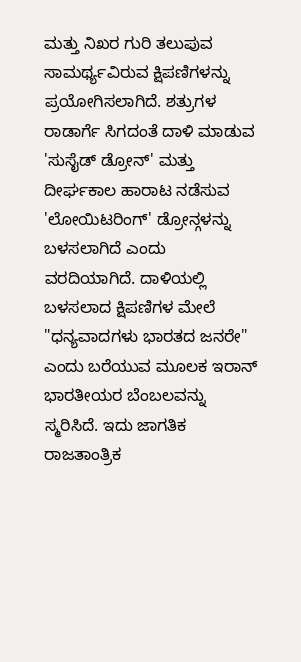ಮತ್ತು ನಿಖರ ಗುರಿ ತಲುಪುವ ಸಾಮರ್ಥ್ಯವಿರುವ ಕ್ಷಿಪಣಿಗಳನ್ನು ಪ್ರಯೋಗಿಸಲಾಗಿದೆ. ಶತ್ರುಗಳ ರಾಡಾರ್ಗೆ ಸಿಗದಂತೆ ದಾಳಿ ಮಾಡುವ 'ಸುಸೈಡ್ ಡ್ರೋನ್' ಮತ್ತು ದೀರ್ಘಕಾಲ ಹಾರಾಟ ನಡೆಸುವ 'ಲೋಯಿಟರಿಂಗ್' ಡ್ರೋನ್ಗಳನ್ನು ಬಳಸಲಾಗಿದೆ ಎಂದು ವರದಿಯಾಗಿದೆ. ದಾಳಿಯಲ್ಲಿ ಬಳಸಲಾದ ಕ್ಷಿಪಣಿಗಳ ಮೇಲೆ "ಧನ್ಯವಾದಗಳು ಭಾರತದ ಜನರೇ" ಎಂದು ಬರೆಯುವ ಮೂಲಕ ಇರಾನ್ ಭಾರತೀಯರ ಬೆಂಬಲವನ್ನು ಸ್ಮರಿಸಿದೆ. ಇದು ಜಾಗತಿಕ ರಾಜತಾಂತ್ರಿಕ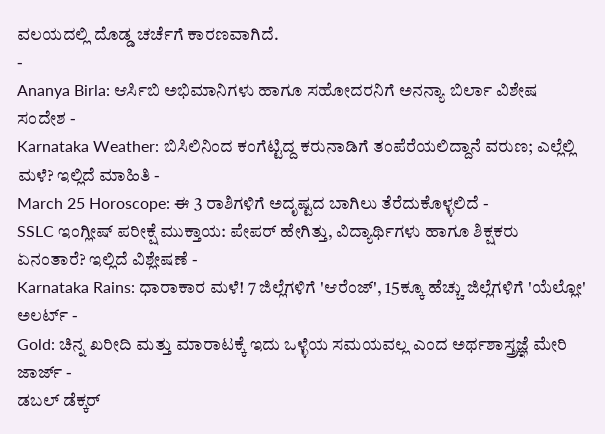ವಲಯದಲ್ಲಿ ದೊಡ್ಡ ಚರ್ಚೆಗೆ ಕಾರಣವಾಗಿದೆ.
-
Ananya Birla: ಆರ್ಸಿಬಿ ಅಭಿಮಾನಿಗಳು ಹಾಗೂ ಸಹೋದರನಿಗೆ ಅನನ್ಯಾ ಬಿರ್ಲಾ ವಿಶೇಷ ಸಂದೇಶ -
Karnataka Weather: ಬಿಸಿಲಿನಿಂದ ಕಂಗೆಟ್ಟಿದ್ದ ಕರುನಾಡಿಗೆ ತಂಪೆರೆಯಲಿದ್ದಾನೆ ವರುಣ; ಎಲ್ಲೆಲ್ಲಿ ಮಳೆ? ಇಲ್ಲಿದೆ ಮಾಹಿತಿ -
March 25 Horoscope: ಈ 3 ರಾಶಿಗಳಿಗೆ ಅದೃಷ್ಟದ ಬಾಗಿಲು ತೆರೆದುಕೊಳ್ಳಲಿದೆ -
SSLC ಇಂಗ್ಲೀಷ್ ಪರೀಕ್ಷೆ ಮುಕ್ತಾಯ: ಪೇಪರ್ ಹೇಗಿತ್ತು, ವಿದ್ಯಾರ್ಥಿಗಳು ಹಾಗೂ ಶಿಕ್ಷಕರು ಏನಂತಾರೆ? ಇಲ್ಲಿದೆ ವಿಶ್ಲೇಷಣೆ -
Karnataka Rains: ಧಾರಾಕಾರ ಮಳೆ! 7 ಜಿಲ್ಲೆಗಳಿಗೆ 'ಆರೆಂಜ್', 15ಕ್ಕೂ ಹೆಚ್ಚು ಜಿಲ್ಲೆಗಳಿಗೆ 'ಯೆಲ್ಲೋ' ಅಲರ್ಟ್ -
Gold: ಚಿನ್ನ ಖರೀದಿ ಮತ್ತು ಮಾರಾಟಕ್ಕೆ ಇದು ಒಳ್ಳೆಯ ಸಮಯವಲ್ಲ ಎಂದ ಅರ್ಥಶಾಸ್ತ್ರಜ್ಞೆ ಮೇರಿ ಜಾರ್ಜ್ -
ಡಬಲ್ ಡೆಕ್ಕರ್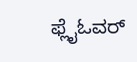ಫ್ಲೈಓವರ್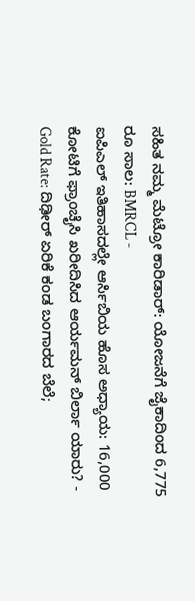ಸಹಿತ ನಮ್ಮ ಮೆಟ್ರೋ ಕಾರಿಡಾರ್: ಯೋಜನೆಗೆ ಜೈಕಾದಿಂದ 6,775 ರೂ ಸಾಲ: BMRCL -
ಐಪಿಎಲ್ ಇತಿಹಾಸದಲ್ಲೇ ಆರ್ಸಿಬಿಯ ಹೊಸ ಅಧ್ಯಾಯ: 16,000 ಕೋಟಿಗೆ ಫ್ರಾಂಚೈಸಿ ಖರೀದಿಸಿದ ಆರ್ಯಮನ್ ಬಿರ್ಲಾ ಯಾರು? -
Gold Rate: ದಿಢೀರ್ ಏರಿಕೆ ಕಂಡ ಬಂಗಾರದ ಬೆಲೆ;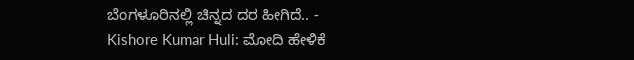ಬೆಂಗಳೂರಿನಲ್ಲಿ ಚಿನ್ನದ ದರ ಹೀಗಿದೆ.. -
Kishore Kumar Huli: ಮೋದಿ ಹೇಳಿಕೆ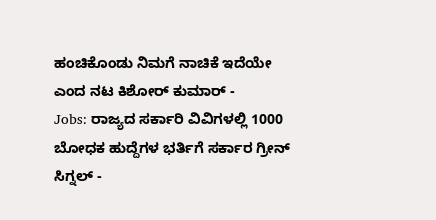ಹಂಚಿಕೊಂಡು ನಿಮಗೆ ನಾಚಿಕೆ ಇದೆಯೇ ಎಂದ ನಟ ಕಿಶೋರ್ ಕುಮಾರ್ -
Jobs: ರಾಜ್ಯದ ಸರ್ಕಾರಿ ವಿವಿಗಳಲ್ಲಿ 1000 ಬೋಧಕ ಹುದ್ದೆಗಳ ಭರ್ತಿಗೆ ಸರ್ಕಾರ ಗ್ರೀನ್ ಸಿಗ್ನಲ್ -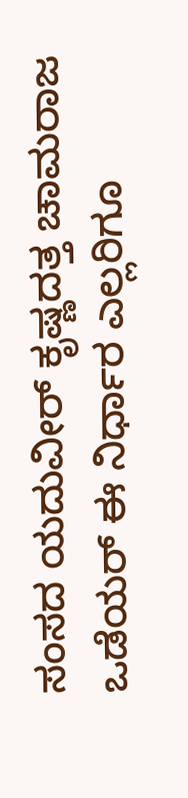ಸಂಸದ ಯದುವೀರ್ ಕೃಷ್ಣದತ್ತ ಚಾಮರಾಜ ಒಡೆಯರ್ ಈ ನಿರ್ಧಾರ ಎಲ್ಲರಿಗೂ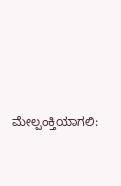ಮೇಲ್ಪಂಕ್ತಿಯಾಗಲಿ: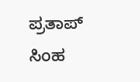ಪ್ರತಾಪ್ ಸಿಂಹ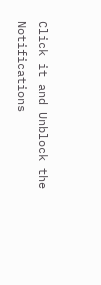Click it and Unblock the Notifications